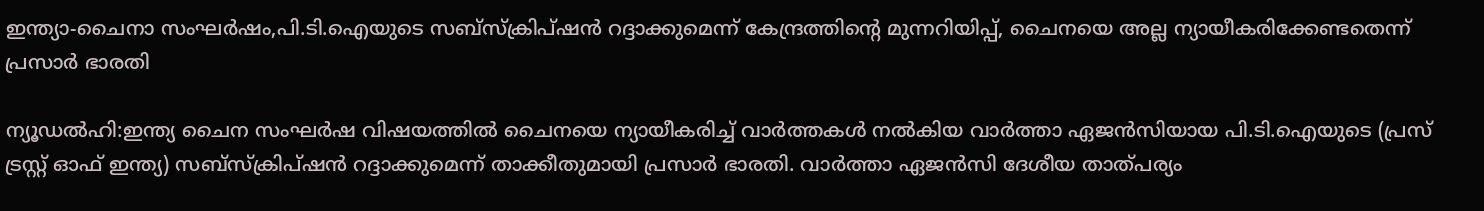ഇന്ത്യാ-ചൈനാ സംഘർഷം,പി.ടി.ഐയുടെ സബ്സ്ക്രിപ്ഷൻ റദ്ദാക്കുമെന്ന് കേന്ദ്രത്തിന്റെ മുന്നറിയിപ്പ്, ചൈനയെ അല്ല ന്യായീകരിക്കേണ്ടതെന്ന് പ്രസാര്‍ ഭാരതി

ന്യൂഡല്‍ഹി:ഇന്ത്യ ചൈന സംഘർഷ വിഷയത്തിൽ ചൈനയെ ന്യായീകരിച്ച് വാർത്തകൾ നൽകിയ വാര്‍ത്താ ഏജന്‍സിയായ പി.ടി.ഐയുടെ (പ്രസ് ട്രസ്റ്റ് ഓഫ് ഇന്ത്യ) സബ്സ്ക്രിപ്ഷന്‍ റദ്ദാക്കുമെന്ന് താക്കീതുമായി പ്രസാര്‍ ഭാരതി. വാര്‍ത്താ ഏജന്‍സി ദേശീയ താത്പര്യം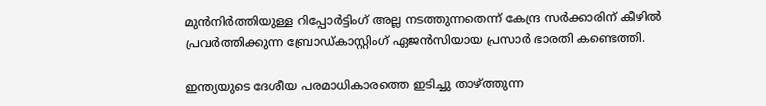മുന്‍നിര്‍ത്തിയുള്ള റിപ്പോര്‍ട്ടിംഗ് അല്ല നടത്തുന്നതെന്ന് കേന്ദ്ര സര്‍ക്കാരിന് കീഴില്‍ പ്രവര്‍ത്തിക്കുന്ന ബ്രോഡ്‌കാസ്റ്റിംഗ്‌ ഏജന്‍സിയായ പ്രസാര്‍ ഭാരതി കണ്ടെത്തി.

ഇന്ത്യയുടെ ദേശീയ പരമാധികാരത്തെ ഇടിച്ചു താഴ്ത്തുന്ന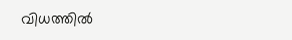വിധത്തില്‍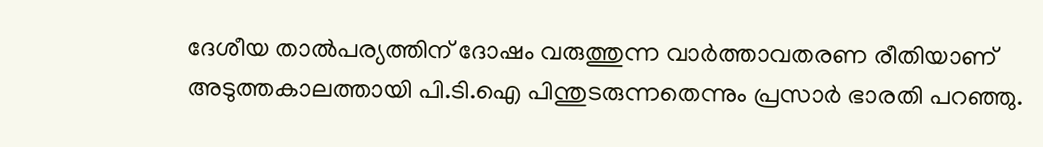ദേശീയ താല്‍പര്യത്തിന് ദോഷം വരുത്തുന്ന വാര്‍ത്താവതരണ രീതിയാണ് അടുത്തകാലത്തായി പി.ടി.ഐ പിന്തുടരുന്നതെന്നും പ്രസാര്‍ ഭാരതി പറഞ്ഞു.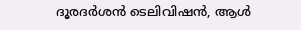ദൂരദര്‍ശന്‍ ടെലിവിഷന്‍, ആള്‍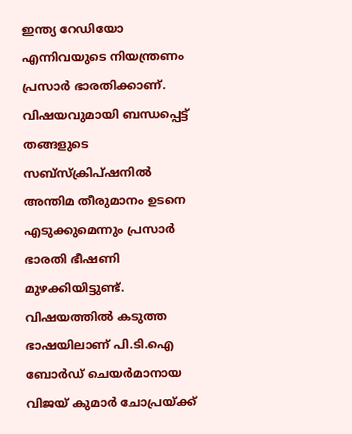ഇന്ത്യ റേഡിയോ എന്നിവയുടെ നിയന്ത്രണം പ്രസാര്‍ ഭാരതിക്കാണ്. വിഷയവുമായി ബന്ധപ്പെട്ട് തങ്ങളുടെ സബ്സ്ക്രിപ്ഷനില്‍ അന്തിമ തീരുമാനം ഉടനെ എടുക്കുമെന്നും പ്രസാര്‍ ഭാരതി ഭീഷണി മുഴക്കിയിട്ടുണ്ട്. വിഷയത്തില്‍ കടുത്ത ഭാഷയിലാണ് പി.ടി.ഐ ബോര്‍ഡ് ചെയര്‍മാനായ വിജയ് കുമാര്‍ ചോപ്രയ്ക്ക്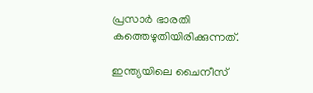പ്രസാര്‍ ഭാരതി കത്തെഴുതിയിരിക്കുന്നത്.

ഇന്ത്യയിലെ ചൈനീസ്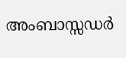അംബാസ്സഡര്‍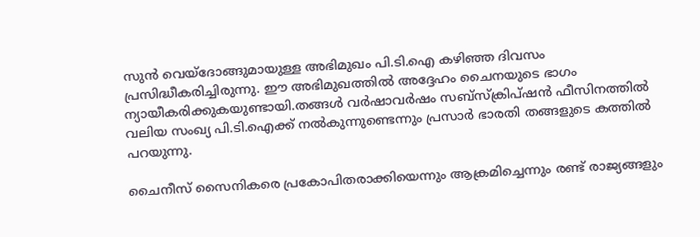സുന്‍ വെയ്ദോങ്ങുമായുള്ള അഭിമുഖം പി.ടി.ഐ കഴിഞ്ഞ ദിവസം പ്രസിദ്ധീകരിച്ചിരുന്നു. ഈ അഭിമുഖത്തില്‍ അദ്ദേഹം ചൈനയുടെ ഭാഗം ന്യായീകരിക്കുകയുണ്ടായി.തങ്ങള്‍ വര്‍ഷാവര്‍ഷം സബ്സ്ക്രിപ്ഷന്‍ ഫീസിനത്തില്‍ വലിയ സംഖ്യ പി.ടി.ഐക്ക് നല്‍കുന്നുണ്ടെന്നും പ്രസാര്‍ ഭാരതി തങ്ങളുടെ കത്തില്‍ പറയുന്നു.

ചൈനീസ് സൈനികരെ പ്രകോപിതരാക്കിയെന്നും ആക്രമിച്ചെന്നും രണ്ട് രാജ്യങ്ങളും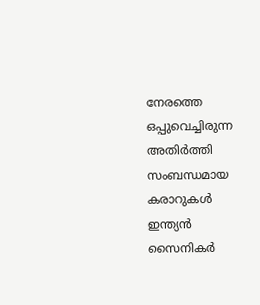നേരത്തെ ഒപ്പുവെച്ചിരുന്ന അതിര്‍ത്തി സംബന്ധമായ കരാറുകള്‍ ഇന്ത്യന്‍ സൈനികര്‍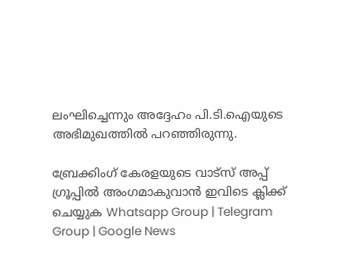ലംഘിച്ചെന്നും അദ്ദേഹം പി.ടി.ഐയുടെ അഭിമുഖത്തില്‍ പറഞ്ഞിരുന്നു.

ബ്രേക്കിംഗ് കേരളയുടെ വാട്സ് അപ്പ് ഗ്രൂപ്പിൽ അംഗമാകുവാൻ ഇവിടെ ക്ലിക്ക് ചെയ്യുക Whatsapp Group | Telegram Group | Google News